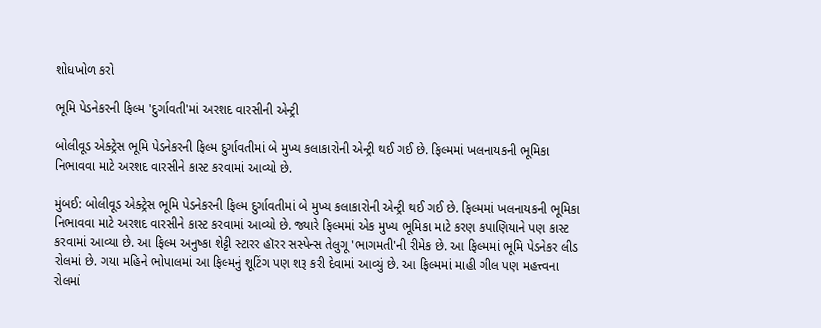શોધખોળ કરો

ભૂમિ પેડનેકરની ફિલ્મ 'દુર્ગાવતી'માં અરશદ વારસીની એન્ટ્રી

બોલીવૂડ એક્ટ્રેસ ભૂમિ પેડનેકરની ફિલ્મ દુર્ગાવતીમાં બે મુખ્ય કલાકારોની એન્ટ્રી થઈ ગઈ છે. ફિલ્મમાં ખલનાયકની ભૂમિકા નિભાવવા માટે અરશદ વારસીને કાસ્ટ કરવામાં આવ્યો છે.

મુંબઈ: બોલીવૂડ એક્ટ્રેસ ભૂમિ પેડનેકરની ફિલ્મ દુર્ગાવતીમાં બે મુખ્ય કલાકારોની એન્ટ્રી થઈ ગઈ છે. ફિલ્મમાં ખલનાયકની ભૂમિકા નિભાવવા માટે અરશદ વારસીને કાસ્ટ કરવામાં આવ્યો છે. જ્યારે ફિલ્મમાં એક મુખ્ય ભૂમિકા માટે કરણ કપાણિયાને પણ કાસ્ટ કરવામાં આવ્યા છે. આ ફિલ્મ અનુષ્કા શેટ્ટી સ્ટારર હૉરર સસ્પેન્સ તેલુગૂ 'ભાગમતી'ની રીમેક છે. આ ફિલ્મમાં ભૂમિ પેડનેકર લીડ રોલમાં છે. ગયા મહિને ભોપાલમાં આ ફિલ્મનું શૂટિંગ પણ શરૂ કરી દેવામાં આવ્યું છે. આ ફિલ્મમાં માહી ગીલ પણ મહત્ત્વના રોલમાં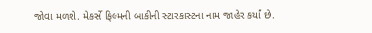જોવા મળશે. મેકર્સે ફિલ્મની બાકીની સ્ટારકાસ્ટના નામ જાહેર કર્યાં છે.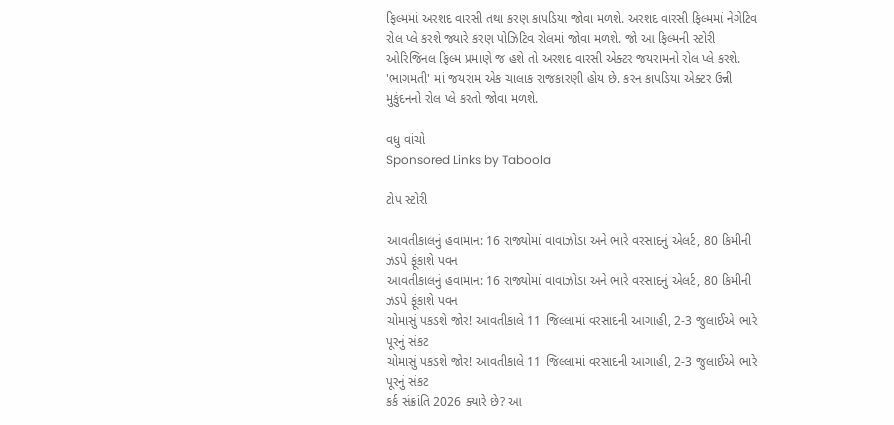ફિલ્મમાં અરશદ વારસી તથા કરણ કાપડિયા જોવા મળશે. અરશદ વારસી ફિલ્મમાં નેગેટિવ રોલ પ્લે કરશે જ્યારે કરણ પોઝિટિવ રોલમાં જોવા મળશે. જો આ ફિલ્મની સ્ટોરી ઓરિજિનલ ફિલ્મ પ્રમાણે જ હશે તો અરશદ વારસી એક્ટર જયરામનો રોલ પ્લે કરશે. 'ભાગમતી' માં જયરામ એક ચાલાક રાજકારણી હોય છે. કરન કાપડિયા એક્ટર ઉન્ની મુકુંદનનો રોલ પ્લે કરતો જોવા મળશે.

વધુ વાંચો
Sponsored Links by Taboola

ટોપ સ્ટોરી

આવતીકાલનું હવામાન: 16 રાજ્યોમાં વાવાઝોડા અને ભારે વરસાદનું એલર્ટ, 80 કિમીની ઝડપે ફૂંકાશે પવન
આવતીકાલનું હવામાન: 16 રાજ્યોમાં વાવાઝોડા અને ભારે વરસાદનું એલર્ટ, 80 કિમીની ઝડપે ફૂંકાશે પવન
ચોમાસું પકડશે જોર! આવતીકાલે 11 જિલ્લામાં વરસાદની આગાહી, 2-3 જુલાઈએ ભારે પૂરનું સંકટ
ચોમાસું પકડશે જોર! આવતીકાલે 11 જિલ્લામાં વરસાદની આગાહી, 2-3 જુલાઈએ ભારે પૂરનું સંકટ
કર્ક સંક્રાંતિ 2026 ક્યારે છે? આ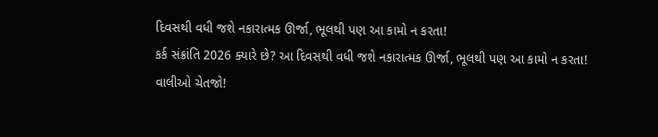દિવસથી વધી જશે નકારાત્મક ઊર્જા, ભૂલથી પણ આ કામો ન કરતા!
કર્ક સંક્રાંતિ 2026 ક્યારે છે? આ દિવસથી વધી જશે નકારાત્મક ઊર્જા, ભૂલથી પણ આ કામો ન કરતા!
વાલીઓ ચેતજો!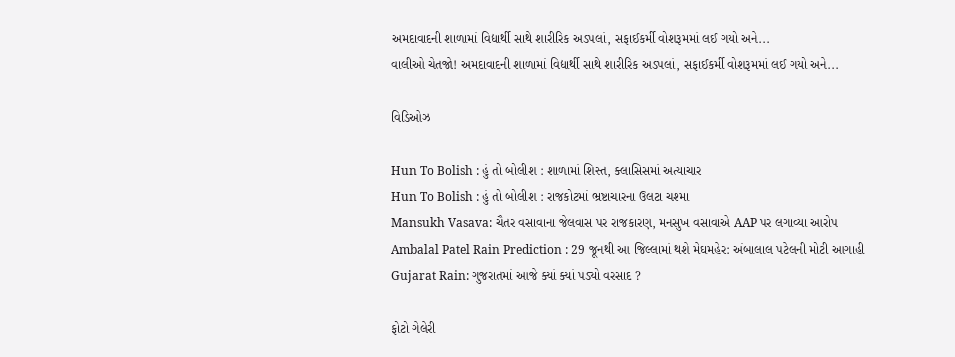અમદાવાદની શાળામાં વિદ્યાર્થી સાથે શારીરિક અડપલાં, સફાઈકર્મી વોશરૂમમાં લઈ ગયો અને...
વાલીઓ ચેતજો! અમદાવાદની શાળામાં વિદ્યાર્થી સાથે શારીરિક અડપલાં, સફાઈકર્મી વોશરૂમમાં લઈ ગયો અને...

વિડિઓઝ

Hun To Bolish : હું તો બોલીશ : શાળામાં શિસ્ત, ક્લાસિસમાં અત્યાચાર
Hun To Bolish : હું તો બોલીશ : રાજકોટમાં ભ્રષ્ટાચારના ઉલટા ચશ્મા
Mansukh Vasava: ચૈતર વસાવાના જેલવાસ પર રાજકારણ, મનસુખ વસાવાએ AAP પર લગાવ્યા આરોપ
Ambalal Patel Rain Prediction : 29 જૂનથી આ જિલ્લામાં થશે મેઘમહેર: અંબાલાલ પટેલની મોટી આગાહી
Gujarat Rain: ગુજરાતમાં આજે ક્યાં ક્યાં પડ્યો વરસાદ ?

ફોટો ગેલેરી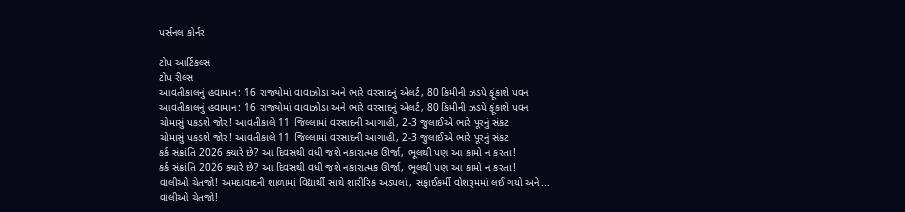પર્સનલ કોર્નર

ટોપ આર્ટિકલ્સ
ટોપ રીલ્સ
આવતીકાલનું હવામાન: 16 રાજ્યોમાં વાવાઝોડા અને ભારે વરસાદનું એલર્ટ, 80 કિમીની ઝડપે ફૂંકાશે પવન
આવતીકાલનું હવામાન: 16 રાજ્યોમાં વાવાઝોડા અને ભારે વરસાદનું એલર્ટ, 80 કિમીની ઝડપે ફૂંકાશે પવન
ચોમાસું પકડશે જોર! આવતીકાલે 11 જિલ્લામાં વરસાદની આગાહી, 2-3 જુલાઈએ ભારે પૂરનું સંકટ
ચોમાસું પકડશે જોર! આવતીકાલે 11 જિલ્લામાં વરસાદની આગાહી, 2-3 જુલાઈએ ભારે પૂરનું સંકટ
કર્ક સંક્રાંતિ 2026 ક્યારે છે? આ દિવસથી વધી જશે નકારાત્મક ઊર્જા, ભૂલથી પણ આ કામો ન કરતા!
કર્ક સંક્રાંતિ 2026 ક્યારે છે? આ દિવસથી વધી જશે નકારાત્મક ઊર્જા, ભૂલથી પણ આ કામો ન કરતા!
વાલીઓ ચેતજો! અમદાવાદની શાળામાં વિદ્યાર્થી સાથે શારીરિક અડપલાં, સફાઈકર્મી વોશરૂમમાં લઈ ગયો અને...
વાલીઓ ચેતજો!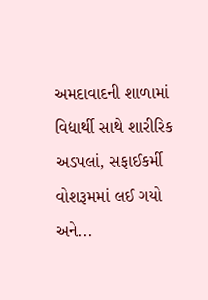અમદાવાદની શાળામાં વિદ્યાર્થી સાથે શારીરિક અડપલાં, સફાઈકર્મી વોશરૂમમાં લઈ ગયો અને...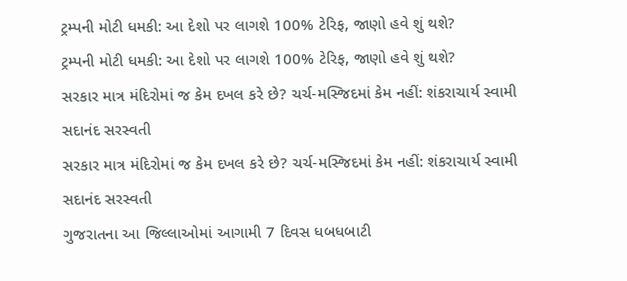ટ્રમ્પની મોટી ધમકી: આ દેશો પર લાગશે 100% ટેરિફ, જાણો હવે શું થશે?
ટ્રમ્પની મોટી ધમકી: આ દેશો પર લાગશે 100% ટેરિફ, જાણો હવે શું થશે?
સરકાર માત્ર મંદિરોમાં જ કેમ દખલ કરે છે? ચર્ચ-મસ્જિદમાં કેમ નહીં: શંકરાચાર્ય સ્વામી સદાનંદ સરસ્વતી
સરકાર માત્ર મંદિરોમાં જ કેમ દખલ કરે છે? ચર્ચ-મસ્જિદમાં કેમ નહીં: શંકરાચાર્ય સ્વામી સદાનંદ સરસ્વતી
ગુજરાતના આ જિલ્લાઓમાં આગામી 7 દિવસ ધબધબાટી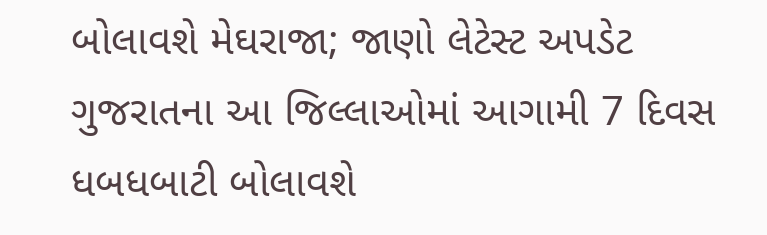બોલાવશે મેઘરાજા; જાણો લેટેસ્ટ અપડેટ
ગુજરાતના આ જિલ્લાઓમાં આગામી 7 દિવસ ધબધબાટી બોલાવશે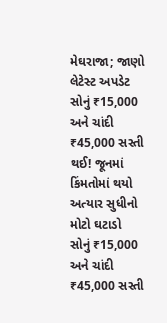મેઘરાજા; જાણો લેટેસ્ટ અપડેટ
સોનું ₹15,000 અને ચાંદી ₹45,000 સસ્તી થઈ! જૂનમાં કિંમતોમાં થયો અત્યાર સુધીનો મોટો ઘટાડો
સોનું ₹15,000 અને ચાંદી ₹45,000 સસ્તી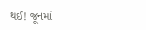થઈ! જૂનમાં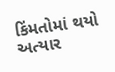કિંમતોમાં થયો અત્યાર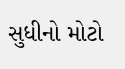સુધીનો મોટો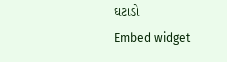ઘટાડો
Embed widget